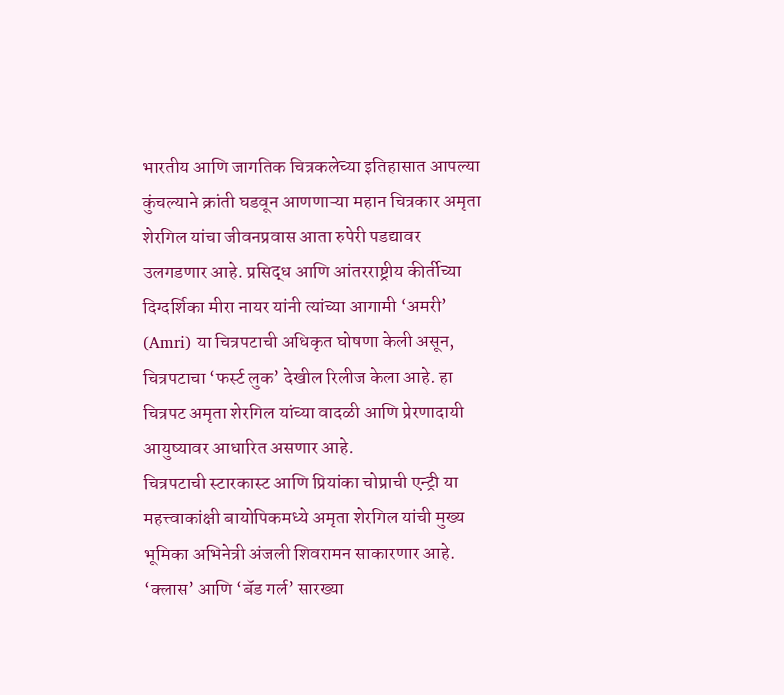भारतीय आणि जागतिक चित्रकलेच्या इतिहासात आपल्या कुंचल्याने क्रांती घडवून आणणाऱ्या महान चित्रकार अमृता शेरगिल यांचा जीवनप्रवास आता रुपेरी पडद्यावर उलगडणार आहे. प्रसिद्ध आणि आंतरराष्ट्रीय कीर्तीच्या दिग्दर्शिका मीरा नायर यांनी त्यांच्या आगामी ‘अमरी’ (Amri) या चित्रपटाची अधिकृत घोषणा केली असून, चित्रपटाचा ‘फर्स्ट लुक’ देखील रिलीज केला आहे. हा चित्रपट अमृता शेरगिल यांच्या वादळी आणि प्रेरणादायी आयुष्यावर आधारित असणार आहे.
चित्रपटाची स्टारकास्ट आणि प्रियांका चोप्राची एन्ट्री या महत्त्वाकांक्षी बायोपिकमध्ये अमृता शेरगिल यांची मुख्य भूमिका अभिनेत्री अंजली शिवरामन साकारणार आहे. ‘क्लास’ आणि ‘बॅड गर्ल’ सारख्या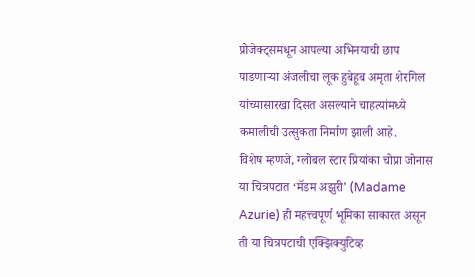प्रोजेक्ट्समधून आपल्या अभिनयाची छाप पाडणाऱ्या अंजलीचा लूक हुबेहूब अमृता शेरगिल यांच्यासारखा दिसत असल्याने चाहत्यांमध्ये कमालीची उत्सुकता निर्माण झाली आहे.
विशेष म्हणजे, ग्लोबल स्टार प्रियांका चोप्रा जोनास या चित्रपटात ‘मॅडम अझुरी’ (Madame Azurie) ही महत्त्वपूर्ण भूमिका साकारत असून ती या चित्रपटाची एक्झिक्युटिव्ह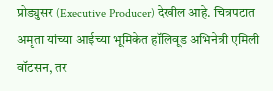प्रोड्युसर (Executive Producer) देखील आहे. चित्रपटात अमृता यांच्या आईच्या भूमिकेत हॉलिवूड अभिनेत्री एमिली वॉटसन, तर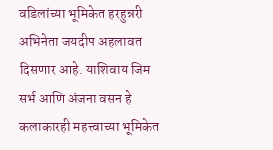वडिलांच्या भूमिकेत हरहुन्नरी अभिनेता जयदीप अहलावत दिसणार आहे. याशिवाय जिम सर्भ आणि अंजना वसन हे कलाकारही महत्त्वाच्या भूमिकेत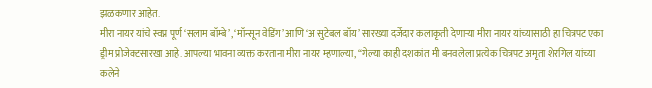झळकणार आहेत.
मीरा नायर यांचे स्वप्न पूर्ण ‘सलाम बॉम्बे’, ‘मॉन्सून वेडिंग’ आणि ‘अ सुटेबल बॉय’ सारख्या दर्जेदार कलाकृती देणाऱ्या मीरा नायर यांच्यासाठी हा चित्रपट एका ड्रीम प्रोजेक्टसारखा आहे. आपल्या भावना व्यक्त करताना मीरा नायर म्हणाल्या, “गेल्या काही दशकांत मी बनवलेला प्रत्येक चित्रपट अमृता शेरगिल यांच्या कलेने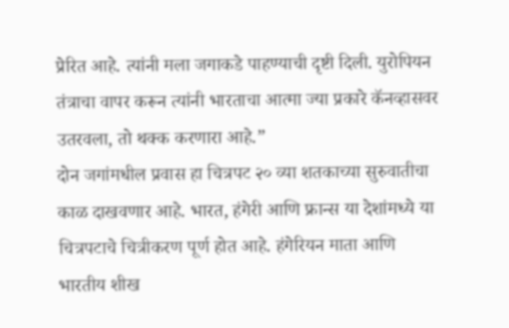प्रेरित आहे. त्यांनी मला जगाकडे पाहण्याची दृष्टी दिली. युरोपियन तंत्राचा वापर करून त्यांनी भारताचा आत्मा ज्या प्रकारे कॅनव्हासवर उतरवला, तो थक्क करणारा आहे.”
दोन जगांमधील प्रवास हा चित्रपट २० व्या शतकाच्या सुरुवातीचा काळ दाखवणार आहे. भारत, हंगेरी आणि फ्रान्स या देशांमध्ये या चित्रपटाचे चित्रीकरण पूर्ण होत आहे. हंगेरियन माता आणि भारतीय शीख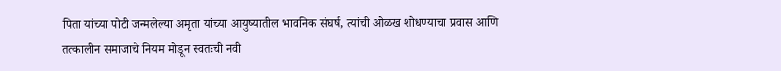पिता यांच्या पोटी जन्मलेल्या अमृता यांच्या आयुष्यातील भावनिक संघर्ष, त्यांची ओळख शोधण्याचा प्रवास आणि तत्कालीन समाजाचे नियम मोडून स्वतःची नवी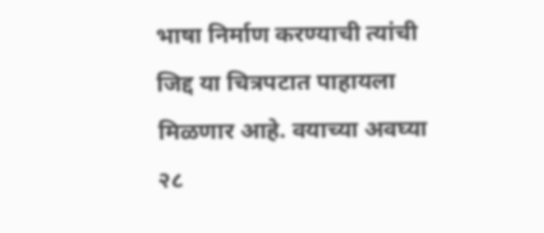भाषा निर्माण करण्याची त्यांची जिद्द या चित्रपटात पाहायला मिळणार आहे. वयाच्या अवघ्या २८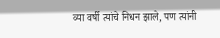व्या वर्षी त्यांचे निधन झाले, पण त्यांनी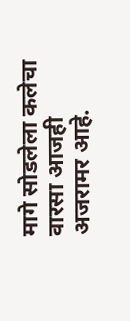मागे सोडलेला कलेचा वारसा आजही अजरामर आहे.